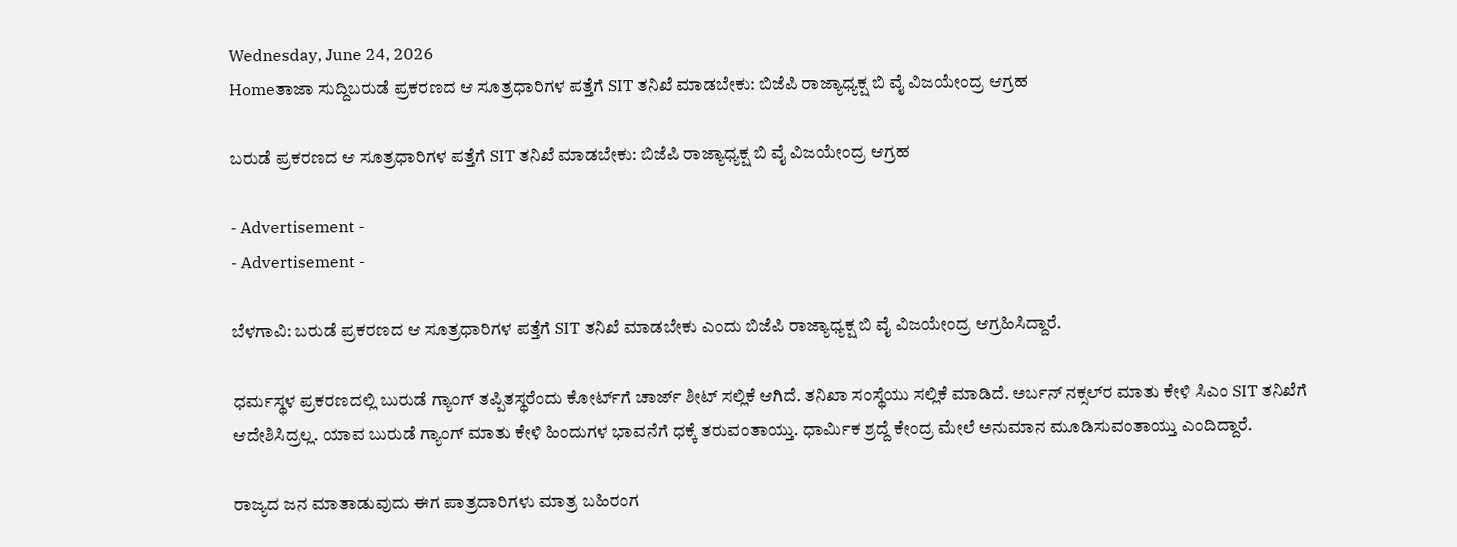Wednesday, June 24, 2026
Homeತಾಜಾ ಸುದ್ದಿಬರುಡೆ ಪ್ರಕರಣದ ಆ ಸೂತ್ರಧಾರಿಗಳ ಪತ್ತೆಗೆ SIT ತನಿಖೆ ಮಾಡಬೇಕು: ಬಿಜೆಪಿ ರಾಜ್ಯಾಧ್ಯಕ್ಷ ಬಿ ವೈ ವಿಜಯೇಂದ್ರ ಆಗ್ರಹ

ಬರುಡೆ ಪ್ರಕರಣದ ಆ ಸೂತ್ರಧಾರಿಗಳ ಪತ್ತೆಗೆ SIT ತನಿಖೆ ಮಾಡಬೇಕು: ಬಿಜೆಪಿ ರಾಜ್ಯಾಧ್ಯಕ್ಷ ಬಿ ವೈ ವಿಜಯೇಂದ್ರ ಆಗ್ರಹ

- Advertisement -
- Advertisement -

ಬೆಳಗಾವಿ: ಬರುಡೆ ಪ್ರಕರಣದ ಆ ಸೂತ್ರಧಾರಿಗಳ ಪತ್ತೆಗೆ SIT ತನಿಖೆ ಮಾಡಬೇಕು ಎಂದು ಬಿಜೆಪಿ ರಾಜ್ಯಾಧ್ಯಕ್ಷ ಬಿ ವೈ ವಿಜಯೇಂದ್ರ ಆಗ್ರಹಿಸಿದ್ದಾರೆ.

ಧರ್ಮಸ್ಥಳ ಪ್ರಕರಣದಲ್ಲಿ ಬುರುಡೆ ಗ್ಯಾಂಗ್ ತಪ್ಪಿತಸ್ಥರೆಂದು ಕೋರ್ಟ್‌ಗೆ ಚಾರ್ಜ್ ಶೀಟ್ ಸಲ್ಲಿಕೆ ಆಗಿದೆ. ತನಿಖಾ ಸಂಸ್ಥೆಯು ಸಲ್ಲಿಕೆ ಮಾಡಿದೆ. ಅರ್ಬನ್ ನಕ್ಸಲ್‌ರ‌ ಮಾತು ಕೇಳಿ ಸಿಎಂ‌ SIT ತನಿಖೆಗೆ ಆದೇಶಿಸಿದ್ರಲ್ಲ. ಯಾವ ಬುರುಡೆ ಗ್ಯಾಂಗ್ ಮಾತು ಕೇಳಿ ಹಿಂದುಗಳ ಭಾವನೆಗೆ ಧಕ್ಕೆ ತರುವಂತಾಯ್ತು. ಧಾರ್ಮಿಕ ಶ್ರದ್ದೆ ಕೇಂದ್ರ ಮೇಲೆ ಅನುಮಾನ ಮೂಡಿಸುವಂತಾಯ್ತು ಎಂದಿದ್ದಾರೆ.

ರಾಜ್ಯದ ಜನ ಮಾತಾಡುವುದು ಈಗ ಪಾತ್ರದಾರಿಗಳು ಮಾತ್ರ ಬಹಿರಂಗ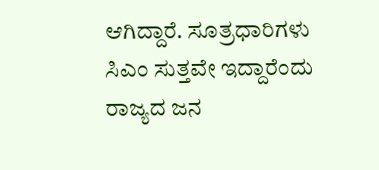ಆಗಿದ್ದಾರೆ. ಸೂತ್ರಧಾರಿಗಳು ಸಿಎಂ ಸುತ್ತವೇ ಇದ್ದಾರೆಂದು ರಾಜ್ಯದ ಜನ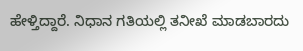ಹೇಳ್ತಿದ್ದಾರೆ. ನಿಧಾನ ಗತಿಯಲ್ಲಿ ತನೀಖೆ ಮಾಡಬಾರದು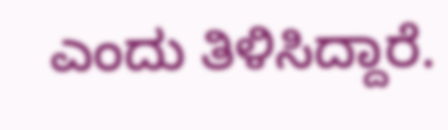ಎಂದು ತಿಳಿಸಿದ್ದಾರೆ.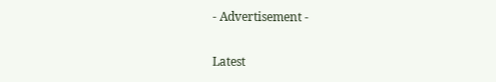- Advertisement -

Latest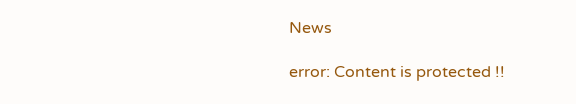News

error: Content is protected !!